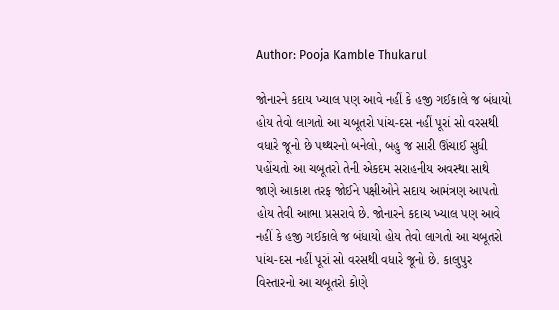Author: Pooja Kamble Thukarul

જોનારને કદાય ખ્યાલ પણ આવે નહીં કે હજી ગઈકાલે જ બંધાયો હોય તેવો લાગતો આ ચબૂતરો પાંચ-દસ નહીં પૂરાં સો વરસથી વધારે જૂનો છે પથ્થરનો બનેલો, બહુ જ સારી ઊંચાઈ સુધી પહોંચતો આ ચબૂતરો તેની એકદમ સરાહનીય અવસ્થા સાથે જાણે આકાશ તરફ જોઈને પક્ષીઓને સદાય આમંત્રણ આપતો હોય તેવી આભા પ્રસરાવે છે. જોનારને કદાચ ખ્યાલ પણ આવે નહીં કે હજી ગઈકાલે જ બંધાયો હોય તેવો લાગતો આ ચબૂતરો પાંચ-દસ નહીં પૂરાં સો વરસથી વધારે જૂનો છે. કાલુપુર વિસ્તારનો આ ચબૂતરો કોણે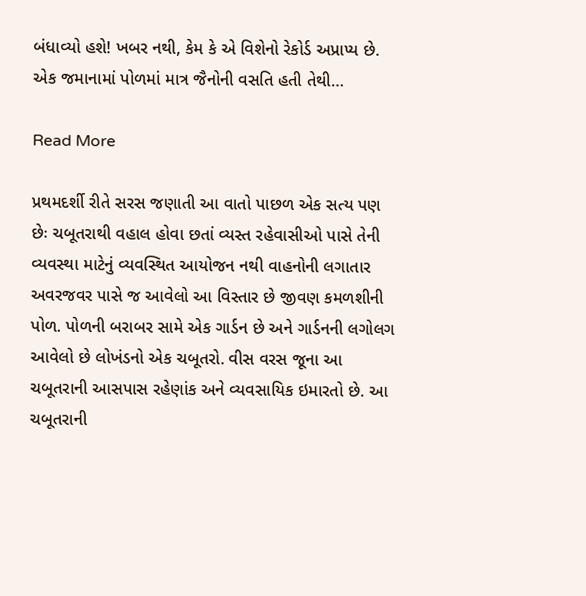બંધાવ્યો હશે! ખબર નથી, કેમ કે એ વિશેનો રેકોર્ડ અપ્રાપ્ય છે. એક જમાનામાં પોળમાં માત્ર જૈનોની વસતિ હતી તેથી…

Read More

પ્રથમદર્શી રીતે સરસ જણાતી આ વાતો પાછળ એક સત્ય પણ છેઃ ચબૂતરાથી વહાલ હોવા છતાં વ્યસ્ત રહેવાસીઓ પાસે તેની વ્યવસ્થા માટેનું વ્યવસ્થિત આયોજન નથી વાહનોની લગાતાર અવરજવર પાસે જ આવેલો આ વિસ્તાર છે જીવણ કમળશીની પોળ. પોળની બરાબર સામે એક ગાર્ડન છે અને ગાર્ડનની લગોલગ આવેલો છે લોખંડનો એક ચબૂતરો. વીસ વરસ જૂના આ ચબૂતરાની આસપાસ રહેણાંક અને વ્યવસાયિક ઇમારતો છે. આ ચબૂતરાની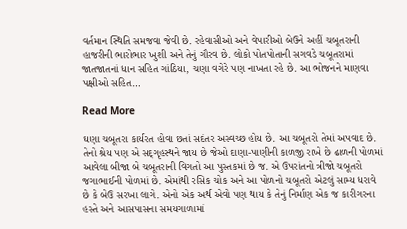વર્તમાન સ્થિતિ સમજવા જેવી છે. રહેવાસીઓ અને વેપારીઓ બેઉને અહીં ચબૂતરાની હાજરીની ભારોભાર ખુશી અને તેનું ગૌરવ છે. લોકો પોતપોતાની સગવડે ચબૂતરામાં જાતજાતનાં ધાન સહિત ગાંઠિયા, ચણા વગેરે પણ નાખતા રહે છે. આ ભોજનને માણવા પક્ષીઓ સહિત…

Read More

ઘણા ચબૂતરા કાર્યરત હોવા છતાં સદંતર અસ્વચ્છ હોય છે. આ ચબૂતરો તેમાં અપવાદ છે. તેનો શ્રેય પણ એ સદ્‌ગૃહસ્થને જાય છે જેઓ દાણા-પાણીની કાળજી રાખે છે ઢાળની પોળમાં આવેલા બીજા બે ચબૂતરાની વિગતો આ પુસ્તકમાં છે જ. એ ઉપરાંતનો ત્રીજો ચબૂતરો જગાભાઈની પોળમાં છે. એમાંથી રસિક ચોક અને આ પોળનો ચબૂતરો એટલું સામ્ય ધરાવે છે કે બેઉ સરખા લાગે. એનો એક અર્થ એવો પણ થાય કે તેનું નિર્માણ એક જ કારીગરના હસ્તે અને આસપાસના સમયગાળામાં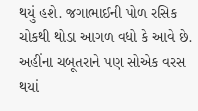થયું હશે. જગાભાઈની પોળ રસિક ચોકથી થોડા આગળ વધો કે આવે છે. અહીંના ચબૂતરાને પણ સોએક વરસ થયાં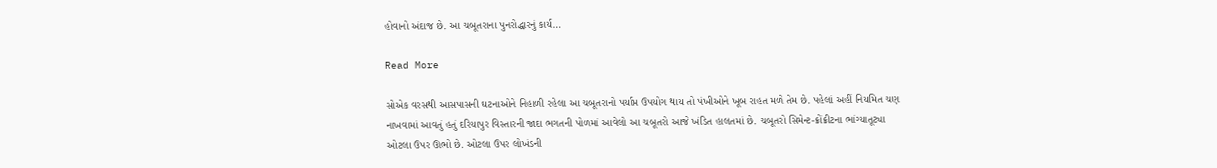હોવાનો અંદાજ છે. આ ચબૂતરાના પુનરોદ્ધારનું કાર્ય…

Read More

સોએક વરસથી આસપાસની ઘટનાઓને નિહાળી રહેલા આ ચબૂતરાનો પર્યાપ્ત ઉપયોગ થાય તો પંખીઓને ખૂબ રાહત મળે તેમ છે. પહેલાં અહીં નિયમિત ચણ નાખવામાં આવતું હતું દરિયાપુર વિસ્તારની જાદા ભગતની પોળમાં આવેલો આ ચબૂતરો આજે ખંડિત હાલતમાં છે. ચબૂતરો સિમેન્ટ-ક્રોંક્રીટના ભાંગ્યાતૂટ્યા ઓટલા ઉપર ઊભો છે. ઓટલા ઉપર લોખંડની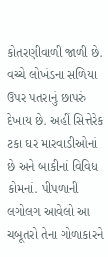કોતરણીવાળી જાળી છે. વચ્ચે લોખંડના સળિયા ઉપર પતરાનું છાપરું દેખાય છે. અહીં સિત્તેરેક ટકા ઘર મારવાડીઓનાં છે અને બાકીનાં વિવિધ કોમનાં. પીપળાની લગોલગ આવેલો આ ચબૂતરો તેના ગોળાકારને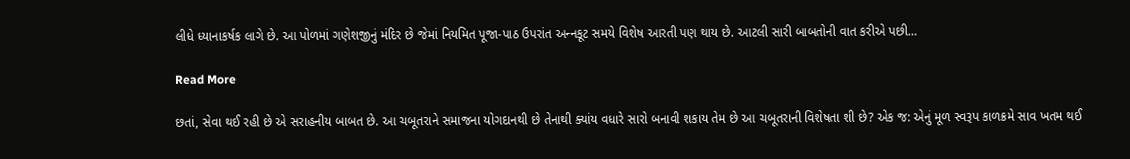લીધે ધ્યાનાકર્ષક લાગે છે. આ પોળમાં ગણેશજીનું મંદિર છે જેમાં નિયમિત પૂજા-પાઠ ઉપરાંત અન્‍નકૂટ સમયે વિશેષ આરતી પણ થાય છે. આટલી સારી બાબતોની વાત કરીએ પછી…

Read More

છતાં, સેવા થઈ રહી છે એ સરાહનીય બાબત છે. આ ચબૂતરાને સમાજના યોગદાનથી છે તેનાથી ક્યાંય વધારે સારો બનાવી શકાય તેમ છે આ ચબૂતરાની વિશેષતા શી છે? એક જ: એનું મૂળ સ્વરૂપ કાળક્રમે સાવ ખતમ થઈ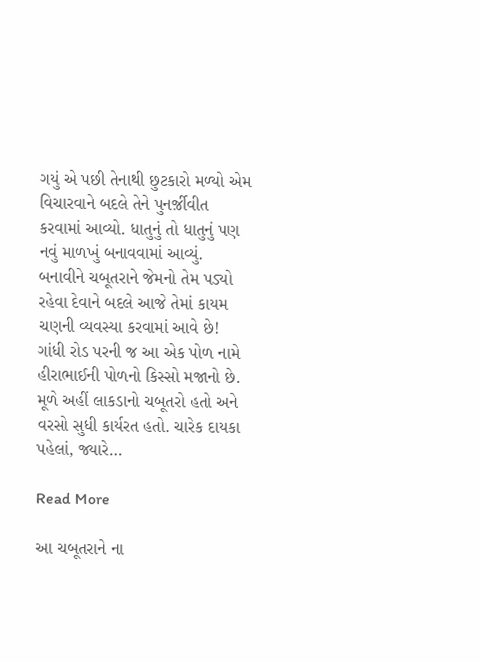ગયું એ પછી તેનાથી છુટકારો મળ્યો એમ વિચારવાને બદલે તેને પુનર્જ઼ીવીત કરવામાં આવ્યો. ધાતુનું તો ધાતુનું પણ નવું માળખું બનાવવામાં આવ્યું. બનાવીને ચબૂતરાને જેમનો તેમ પડ્યો રહેવા દેવાને બદલે આજે તેમાં કાયમ ચણની વ્યવસ્યા કરવામાં આવે છે! ગાંધી રોડ પરની જ આ એક પોળ નામે હીરાભાઈની પોળનો કિસ્સો મજાનો છે. મૂળે અહીં લાકડાનો ચબૂતરો હતો અને વરસો સુધી કાર્યરત હતો. ચારેક દાયકા પહેલાં, જ્યારે…

Read More

આ ચબૂતરાને ના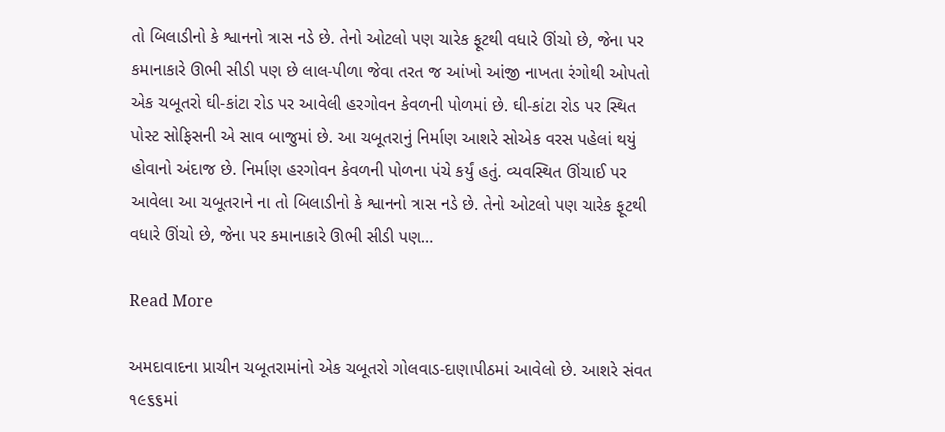તો બિલાડીનો કે શ્વાનનો ત્રાસ નડે છે. તેનો ઓટલો પણ ચારેક ફૂટથી વધારે ઊંચો છે, જેના પર કમાનાકારે ઊભી સીડી પણ છે લાલ-પીળા જેવા તરત જ આંખો આંજી નાખતા રંગોથી ઓપતો એક ચબૂતરો ઘી-કાંટા રોડ પર આવેલી હરગોવન કેવળની પોળમાં છે. ઘી-કાંટા રોડ પર સ્થિત પોસ્ટ સોફિસની એ સાવ બાજુમાં છે. આ ચબૂતરાનું નિર્માણ આશરે સોએક વરસ પહેલાં થયું હોવાનો અંદાજ છે. નિર્માણ હરગોવન કેવળની પોળના પંચે કર્યું હતું. વ્યવસ્થિત ઊંચાઈ પર આવેલા આ ચબૂતરાને ના તો બિલાડીનો કે શ્વાનનો ત્રાસ નડે છે. તેનો ઓટલો પણ ચારેક ફૂટથી વધારે ઊંચો છે, જેના પર કમાનાકારે ઊભી સીડી પણ…

Read More

અમદાવાદના પ્રાચીન ચબૂતરામાંનો એક ચબૂતરો ગોલવાડ-દાણાપીઠમાં આવેલો છે. આશરે સંવત ૧૯૬૬માં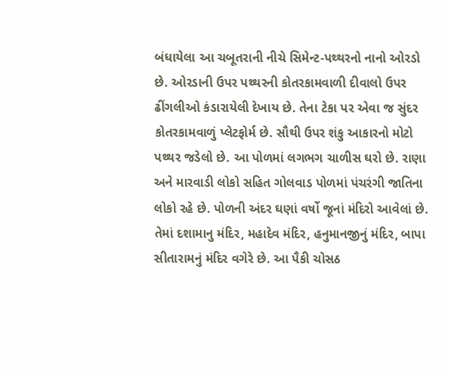બંધાયેલા આ ચબૂતરાની નીચે સિમેન્ટ-પથ્થરનો નાનો ઓરડો છે. ઓરડાની ઉપર પથ્થરની કોતરકામવાળી દીવાલો ઉપર ઢીંગલીઓ કંડારાયેલી દેખાય છે. તેના ટેકા પર એવા જ સુંદર કોતરકામવાળું પ્લેટફોર્મ છે. સૌથી ઉપર શંકુ આકારનો મોટો પથ્થર જડેલો છે. આ પોળમાં લગભગ ચાળીસ ઘરો છે. રાણા અને મારવાડી લોકો સહિત ગોલવાડ પોળમાં પંચરંગી જાતિના લોકો રહે છે. પોળની અંદર ઘણાં વર્ષો જૂનાં મંદિરો આવેલાં છે. તેમાં દશામાનુ મંદિર, મહાદેવ મંદિર, હનુમાનજીનું મંદિર, બાપા સીતારામનું મંદિર વગેરે છે. આ પૈકી ચોસઠ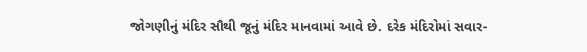જોગણીનું મંદિર સૌથી જૂનું મંદિર માનવામાં આવે છે. દરેક મંદિરોમાં સવાર-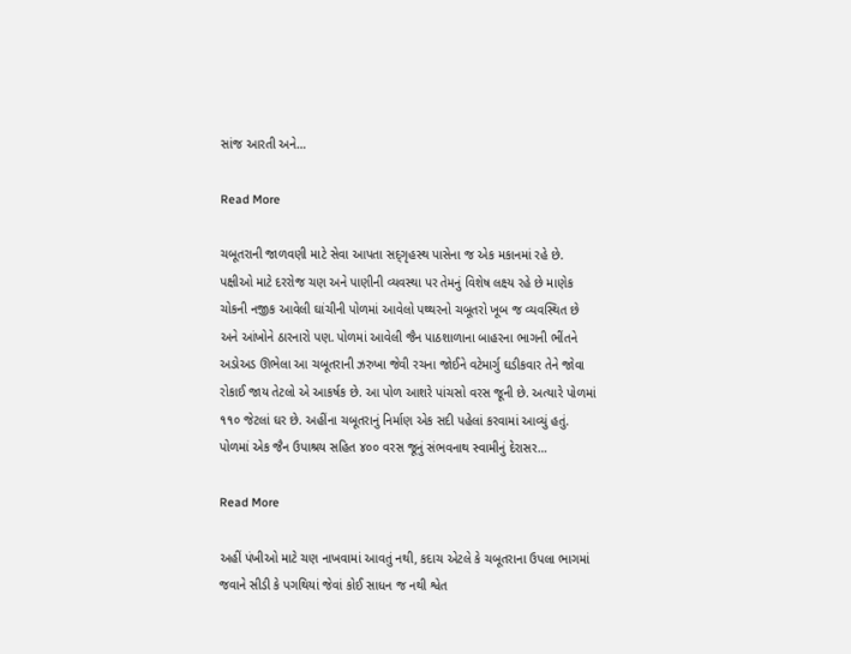સાંજ આરતી અને…

Read More

ચબૂતરાની જાળવણી માટે સેવા આપતા સદ્‌ગૃહસ્થ પાસેના જ એક મકાનમાં રહે છે. પક્ષીઓ માટે દરરોજ ચણ અને પાણીની વ્યવસ્થા પર તેમનું વિશેષ લક્ષ્ય રહે છે માણેક ચોકની નજીક આવેલી ઘાંચીની પોળમાં આવેલો પથ્થરનો ચબૂતરો ખૂબ જ વ્યવસ્થિત છે અને આંખોને ઠારનારો પણ. પોળમાં આવેલી જૈન પાઠશાળાના બાહરના ભાગની ભીંતને અડોઅડ ઊભેલા આ ચબૂતરાની ઝરુખા જેવી રચના જોઈને વટેમાર્ગુ ઘડીકવાર તેને જોવા રોકાઈ જાય તેટલો એ આકર્ષક છે. આ પોળ આશરે પાંચસો વરસ જૂની છે. અત્યારે પોળમાં ૧૧૦ જેટલાં ઘર છે. અહીંના ચબૂતરાનું નિર્માણ એક સદી પહેલાં કરવામાં આવ્યું હતું. પોળમાં એક જૈન ઉપાશ્રય સહિત ૪૦૦ વરસ જૂનું સંભવનાથ સ્વામીનું દેરાસર…

Read More

અહીં પંખીઓ માટે ચણ નાખવામાં આવતું નથી, કદાચ એટલે કે ચબૂતરાના ઉપલા ભાગમાં જવાને સીડી કે પગથિયાં જેવાં કોઈ સાધન જ નથી શ્વેત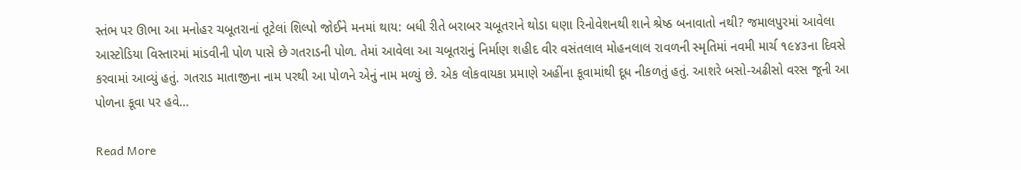સ્તંભ પર ઊભા આ મનોહર ચબૂતરાનાં તૂટેલાં શિલ્પો જોઈને મનમાં થાય: બધી રીતે બરાબર ચબૂતરાને થોડા ઘણા રિનોવેશનથી શાને શ્રેષ્ઠ બનાવાતો નથી? જમાલપુરમાં આવેલા આસ્ટોડિયા વિસ્તારમાં માંડવીની પોળ પાસે છે ગતરાડની પોળ. તેમાં આવેલા આ ચબૂતરાનું નિર્માણ શહીદ વીર વસંતલાલ મોહનલાલ રાવળની સ્મૃતિમાં નવમી માર્ચ ૧૯૪૩ના દિવસે કરવામાં આવ્યું હતું. ગતરાડ માતાજીના નામ પરથી આ પોળને એનું નામ મળ્યું છે. એક લોકવાયકા પ્રમાણે અહીંના કૂવામાંથી દૂધ નીકળતું હતું. આશરે બસો-અઢીસો વરસ જૂની આ પોળના કૂવા પર હવે…

Read More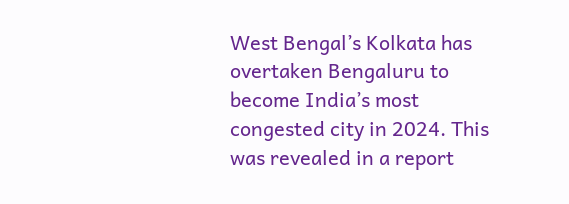West Bengal’s Kolkata has overtaken Bengaluru to become India’s most congested city in 2024. This was revealed in a report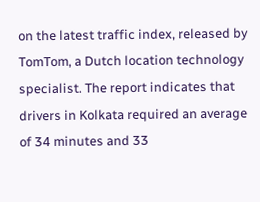on the latest traffic index, released by TomTom, a Dutch location technology specialist. The report indicates that drivers in Kolkata required an average of 34 minutes and 33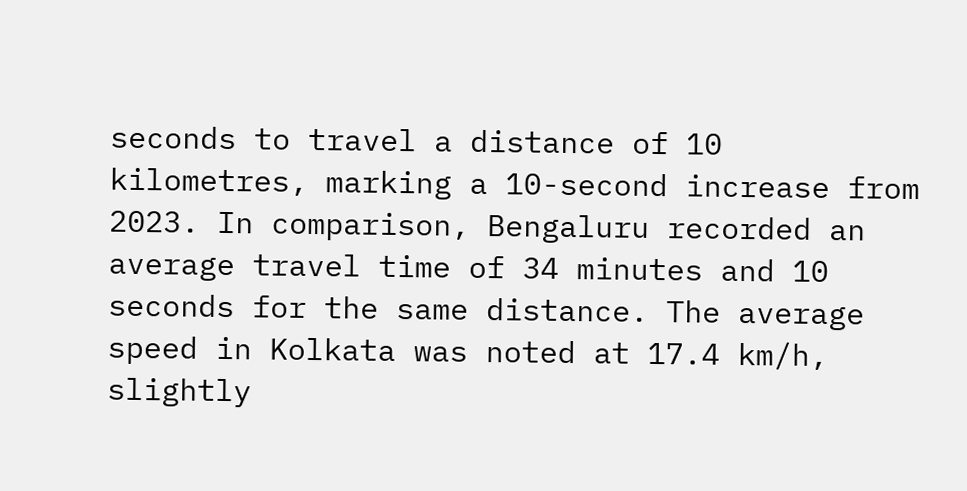seconds to travel a distance of 10 kilometres, marking a 10-second increase from 2023. In comparison, Bengaluru recorded an average travel time of 34 minutes and 10 seconds for the same distance. The average speed in Kolkata was noted at 17.4 km/h, slightly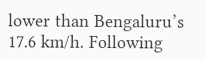lower than Bengaluru’s 17.6 km/h. Following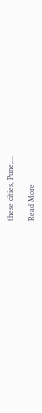these cities, Pune,…

Read More